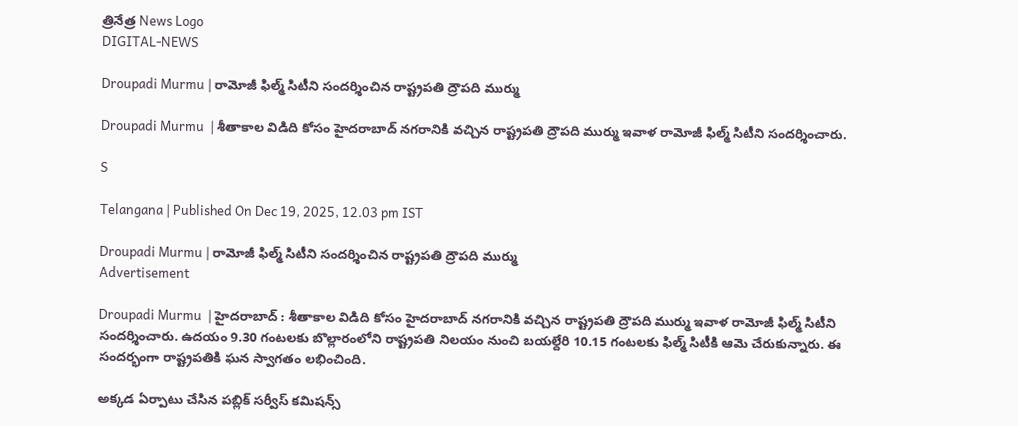త్రినేత్ర News Logo
DIGITAL-NEWS

Droupadi Murmu | రామోజీ ఫిల్మ్ సిటీని సంద‌ర్శించిన రాష్ట్ర‌ప‌తి ద్రౌప‌ది ముర్ము

Droupadi Murmu  | శీతాకాల విడిది కోసం హైద‌రాబాద్ న‌గ‌రానికి వ‌చ్చిన రాష్ట్ర‌ప‌తి ద్రౌప‌ది ముర్ము ఇవాళ రామోజీ ఫిల్మ్ సిటీని సంద‌ర్శించారు.

S

Telangana | Published On Dec 19, 2025, 12.03 pm IST

Droupadi Murmu | రామోజీ ఫిల్మ్ సిటీని సంద‌ర్శించిన రాష్ట్ర‌ప‌తి ద్రౌప‌ది ముర్ము
Advertisement

Droupadi Murmu  | హైద‌రాబాద్ : శీతాకాల విడిది కోసం హైద‌రాబాద్ న‌గ‌రానికి వ‌చ్చిన రాష్ట్ర‌ప‌తి ద్రౌప‌ది ముర్ము ఇవాళ రామోజీ ఫిల్మ్ సిటీని సంద‌ర్శించారు. ఉద‌యం 9.30 గంట‌ల‌కు బొల్లారంలోని రాష్ట్ర‌ప‌తి నిల‌యం నుంచి బ‌య‌ల్దేరి 10.15 గంట‌ల‌కు ఫిల్మ్ సిటీకి ఆమె చేరుకున్నారు. ఈ సంద‌ర్భంగా రాష్ట్ర‌ప‌తికి ఘ‌న స్వాగ‌తం లభించింది.

అక్క‌డ ఏర్పాటు చేసిన ప‌బ్లిక్ స‌ర్వీస్ క‌మిష‌న్స్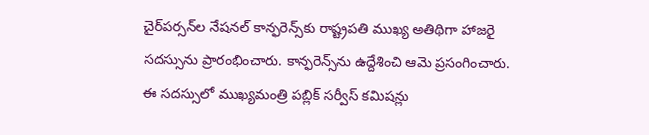చైర్‌ప‌ర్స‌న్‌ల నేష‌న‌ల్ కాన్ఫ‌రెన్స్‌కు రాష్ట్ర‌ప‌తి ముఖ్య అతిథిగా హాజ‌రై స‌ద‌స్సును ప్రారంభించారు. కాన్ఫ‌రెన్స్‌ను ఉద్దేశించి ఆమె ప్ర‌సంగించారు. ఈ స‌ద‌స్సులో ముఖ్య‌మంత్రి ప‌బ్లిక్ స‌ర్వీస్ క‌మిష‌న్లు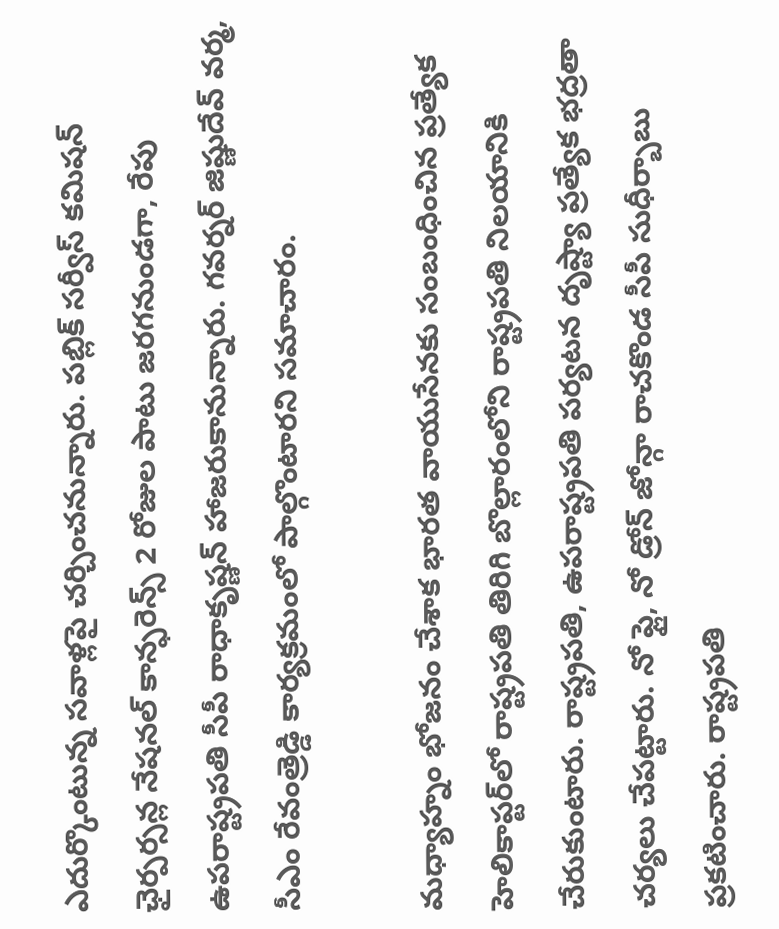ఎదుర్కొంటున్న స‌వాళ్ల‌పై చ‌ర్చించ‌నున్నారు. పబ్లిక్ సర్వీస్ కమిషన్ ఛైర్పర్సన్ల నేషనల్ కాన్ఫరెన్స్ 2 రోజుల పాటు జరగనుండగా, రేపు ఉపరాష్ట్రపతి సీపీ రాధాకృష్ణన్ హాజరుకానున్నారు. గవర్నర్ జిష్ణుదేవ్ వర్మ, సీఎం రేవంత్రెడ్డి కార్యక్రమంలో పాల్గొంటారని సమాచారం.

మ‌ధ్యాహ్నం భోజ‌నం చేశాక భార‌త వాయుసేన‌కు సంబంధించిన ప్ర‌త్యేక హెలికాప్ట‌ర్‌లో రాష్ట్ర‌ప‌తి తిరిగి బొల్లారంలోని రాష్ట్ర‌ప‌తి నిల‌యానికి చేరుకుంటారు. రాష్ట్రపతి, ఉపరాష్ట్రపతి పర్యటన దృష్ట్యా ప్రత్యేక భద్రతా చర్యలు చేపట్టారు. నో ఫ్లై, నో డ్రోన్ జోన్గా రాచకొండ సీపీ సుధీర్బాబు ప్రకటించారు. రాష్ట్రపతి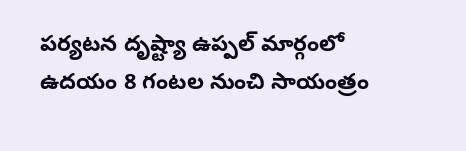పర్యటన దృష్ట్యా ఉప్పల్ మార్గంలో ఉదయం 8 గంటల నుంచి సాయంత్రం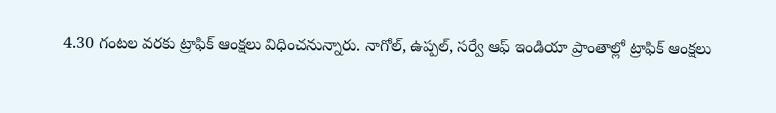4.30 గంటల వరకు ట్రాఫిక్ ఆంక్షలు విధించనున్నారు. నాగోల్, ఉప్పల్, సర్వే ఆఫ్ ఇండియా ప్రాంతాల్లో ట్రాఫిక్ ఆంక్షలు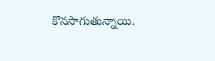కొనసాగుతున్నాయి.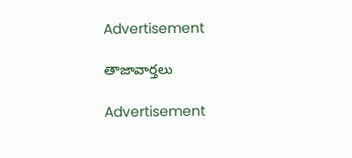Advertisement

తాజావార్తలు

Advertisement